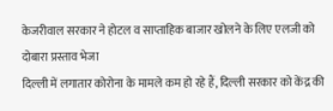केजरीवाल सरकार ने होटल व साप्ताहिक बाजार खोलने के लिए एलजी को दोबारा प्रस्ताव भेजा
दिल्ली में लगातार कोरोना के मामले कम हो रहे हैं, दिल्ली सरकार को केंद्र की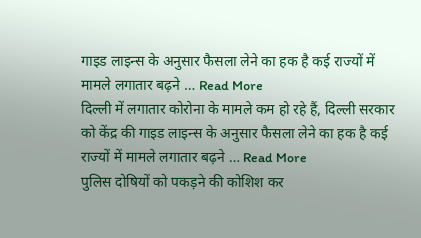गाइड लाइन्स के अनुसार फैसला लेने का हक है कई राज्यों में मामले लगातार बढ़ने … Read More
दिल्ली में लगातार कोरोना के मामले कम हो रहे हैं, दिल्ली सरकार को केंद्र की गाइड लाइन्स के अनुसार फैसला लेने का हक है कई राज्यों में मामले लगातार बढ़ने … Read More
पुलिस दोषियों को पकड़ने की कोशिश कर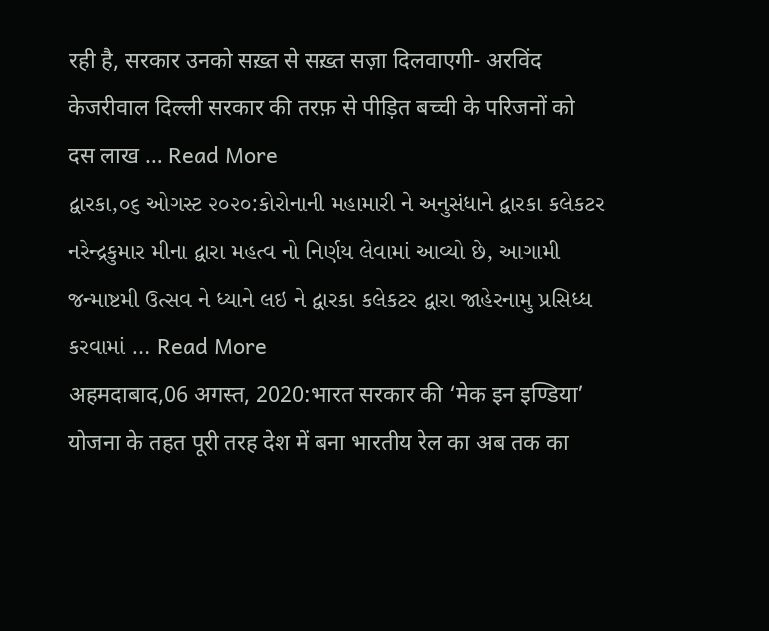रही है, सरकार उनको सख़्त से सख़्त सज़ा दिलवाएगी- अरविंद केजरीवाल दिल्ली सरकार की तरफ़ से पीड़ित बच्ची के परिजनों को दस लाख … Read More
દ્વારકા,૦૬ ઓગસ્ટ ૨૦૨૦:કોરોનાની મહામારી ને અનુસંધાને દ્વારકા કલેકટર નરેન્દ્રકુમાર મીના દ્વારા મહત્વ નો નિર્ણય લેવામાં આવ્યો છે, આગામી જન્માષ્ટમી ઉત્સવ ને ધ્યાને લઇ ને દ્વારકા કલેકટર દ્વારા જાહેરનામુ પ્રસિધ્ધ કરવામાં … Read More
अहमदाबाद,06 अगस्त, 2020:भारत सरकार की ‘मेक इन इण्डिया’ योजना के तहत पूरी तरह देश में बना भारतीय रेल का अब तक का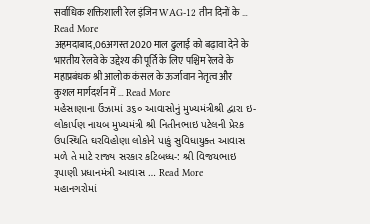सर्वाधिक शक्तिशाली रेल इंजिन WAG-12 तीन दिनों के … Read More
अहमदाबाद,06अगस्त 2020 माल ढुलाई को बढ़ावा देने के भारतीय रेलवे के उद्देश्य की पूर्ति के लिए पश्चिम रेलवे के महाप्रबंधक श्री आलोक कंसल के ऊर्जावान नेतृत्व और कुशल मार्गदर्शन में … Read More
મહેસાણાના ઉંઝામાં ૩૬૦ આવાસોનું મુખ્યમંત્રીશ્રી દ્વારા ઇ-લોકાર્પણ નાયબ મુખ્યમંત્રી શ્રી નિતીનભાઇ પટેલની પ્રેરક ઉપસ્થિતિ ઘરવિહોણા લોકોને પાકું સુવિધાયુક્ત આવાસ મળે તે માટે રાજ્ય સરકાર કટિબધ્ધ-: શ્રી વિજયભાઇ રૂપાણી પ્રધાનમંત્રી આવાસ … Read More
મહાનગરોમાં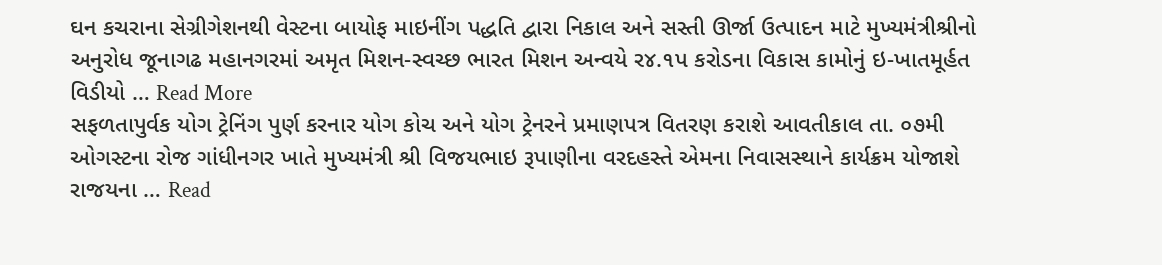ઘન કચરાના સેગ્રીગેશનથી વેસ્ટના બાયોફ માઇનીંગ પદ્ધતિ દ્વારા નિકાલ અને સસ્તી ઊર્જા ઉત્પાદન માટે મુખ્યમંત્રીશ્રીનો અનુરોધ જૂનાગઢ મહાનગરમાં અમૃત મિશન-સ્વચ્છ ભારત મિશન અન્વયે ર૪.૧પ કરોડના વિકાસ કામોનું ઇ-ખાતમૂર્હત વિડીયો … Read More
સફળતાપુર્વક યોગ ટ્રેનિંગ પુર્ણ કરનાર યોગ કોચ અને યોગ ટ્રેનરને પ્રમાણપત્ર વિતરણ કરાશે આવતીકાલ તા. ૦૭મી ઓગસ્ટના રોજ ગાંધીનગર ખાતે મુખ્યમંત્રી શ્રી વિજયભાઇ રૂપાણીના વરદહસ્તે એમના નિવાસસ્થાને કાર્યક્રમ યોજાશે રાજયના … Read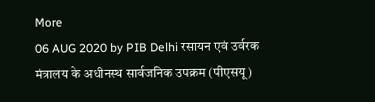More
06 AUG 2020 by PIB Delhi रसायन एवं उर्वरक मंत्रालय के अधीनस्थ सार्वजनिक उपक्रम (पीएसयू)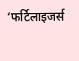‘फर्टिलाइजर्स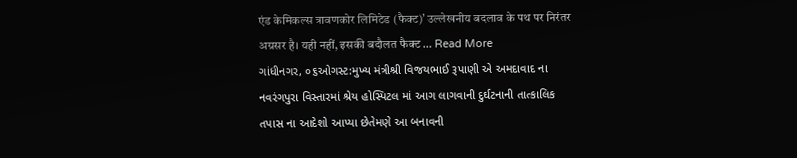एंड केमिकल्स त्रावणकोर लिमिटेड (फैक्ट)’ उल्लेखनीय बदलाव के पथ पर निरंतर अग्रसर है। यही नहीं, इसकी बदौलत फैक्ट … Read More
ગાંધીનગર, ૦૬ઓગસ્ટ:મુખ્ય મંત્રીશ્રી વિજયભાઈ રૂપાણી એ અમદાવાદ ના નવરંગપુરા વિસ્તારમાં શ્રેય હોસ્પિટલ માં આગ લાગવાની દુર્ઘટનાની તાત્કાલિક તપાસ ના આદેશો આપ્યા છેતેમણે આ બનાવની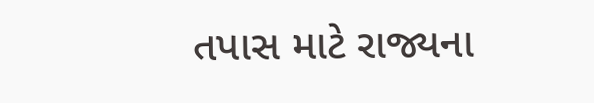તપાસ માટે રાજ્યના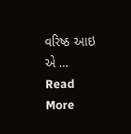વરિષ્ઠ આઇ એ … Read More